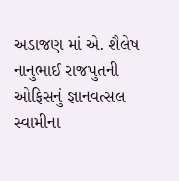અડાજણ માં એ. શૈલેષ નાનુભાઈ રાજપુતની ઓફિસનું જ્ઞાનવત્સલ સ્વામીના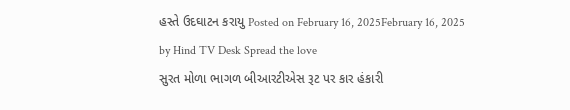હસ્તે ઉદઘાટન કરાયુ Posted on February 16, 2025February 16, 2025 by Hind TV Desk Spread the love
સુરત મોળા ભાગળ બીઆરટીએસ રૂટ પર કાર હંકારી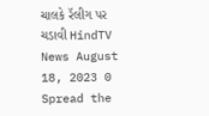ચાલકે રૅલીગ પર ચડાવી HindTV News August 18, 2023 0 Spread the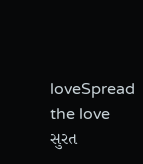loveSpread the love
સુરત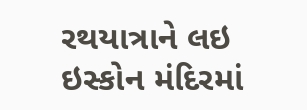રથયાત્રાને લઇ ઇસ્કોન મંદિરમાં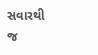સવારથી જ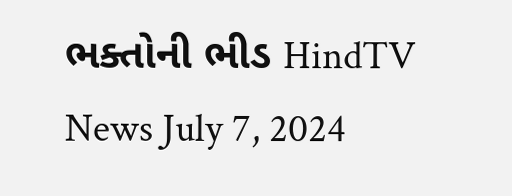ભક્તોની ભીડ HindTV News July 7, 2024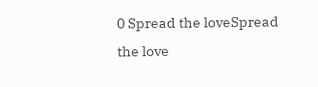0 Spread the loveSpread the love